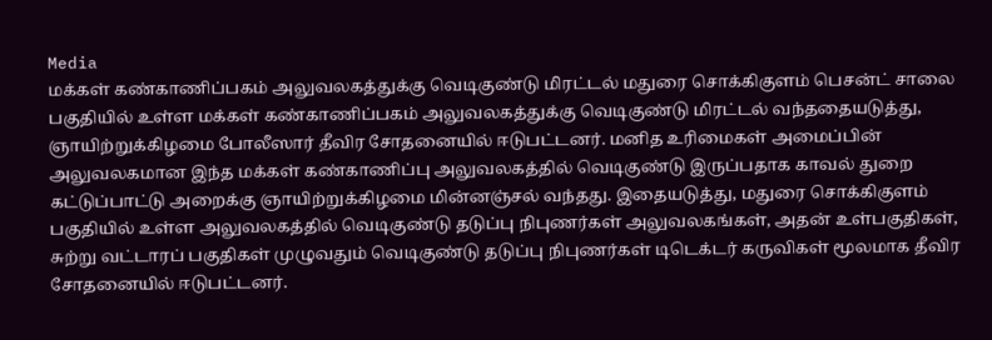Media
மக்கள் கண்காணிப்பகம் அலுவலகத்துக்கு வெடிகுண்டு மிரட்டல் மதுரை சொக்கிகுளம் பெசன்ட் சாலை பகுதியில் உள்ள மக்கள் கண்காணிப்பகம் அலுவலகத்துக்கு வெடிகுண்டு மிரட்டல் வந்ததையடுத்து, ஞாயிற்றுக்கிழமை போலீஸார் தீவிர சோதனையில் ஈடுபட்டனர். மனித உரிமைகள் அமைப்பின் அலுவலகமான இந்த மக்கள் கண்காணிப்பு அலுவலகத்தில் வெடிகுண்டு இருப்பதாக காவல் துறை கட்டுப்பாட்டு அறைக்கு ஞாயிற்றுக்கிழமை மின்னஞ்சல் வந்தது. இதையடுத்து, மதுரை சொக்கிகுளம் பகுதியில் உள்ள அலுவலகத்தில் வெடிகுண்டு தடுப்பு நிபுணர்கள் அலுவலகங்கள், அதன் உள்பகுதிகள், சுற்று வட்டாரப் பகுதிகள் முழுவதும் வெடிகுண்டு தடுப்பு நிபுணர்கள் டிடெக்டர் கருவிகள் மூலமாக தீவிர சோதனையில் ஈடுபட்டனர்.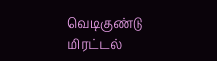வெடிகுண்டு மிரட்டல்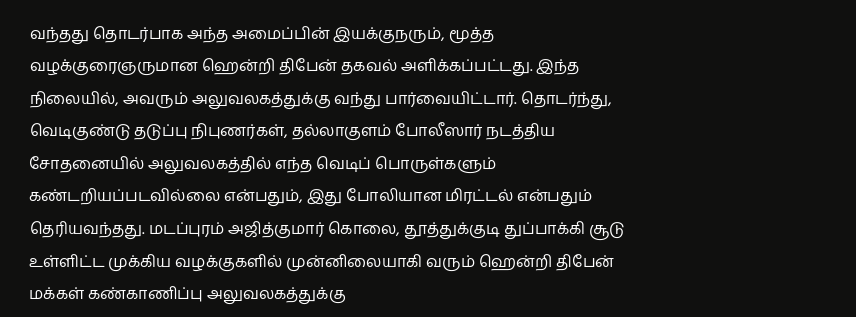வந்தது தொடர்பாக அந்த அமைப்பின் இயக்குநரும், மூத்த வழக்குரைஞருமான ஹென்றி திபேன் தகவல் அளிக்கப்பட்டது. இந்த நிலையில், அவரும் அலுவலகத்துக்கு வந்து பார்வையிட்டார். தொடர்ந்து, வெடிகுண்டு தடுப்பு நிபுணர்கள், தல்லாகுளம் போலீஸார் நடத்திய சோதனையில் அலுவலகத்தில் எந்த வெடிப் பொருள்களும் கண்டறியப்படவில்லை என்பதும், இது போலியான மிரட்டல் என்பதும் தெரியவந்தது. மடப்புரம் அஜித்குமார் கொலை, தூத்துக்குடி துப்பாக்கி சூடு உள்ளிட்ட முக்கிய வழக்குகளில் முன்னிலையாகி வரும் ஹென்றி திபேன் மக்கள் கண்காணிப்பு அலுவலகத்துக்கு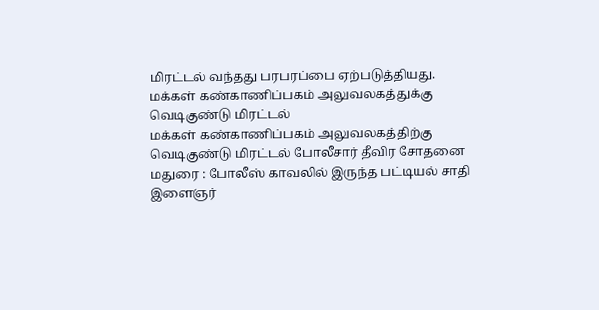மிரட்டல் வந்தது பரபரப்பை ஏற்படுத்தியது.
மக்கள் கண்காணிப்பகம் அலுவலகத்துக்கு வெடிகுண்டு மிரட்டல்
மக்கள் கண்காணிப்பகம் அலுவலகத்திற்கு வெடிகுண்டு மிரட்டல் போலீசார் தீவிர சோதனை
மதுரை : போலீஸ் காவலில் இருந்த பட்டியல் சாதி இளைஞர்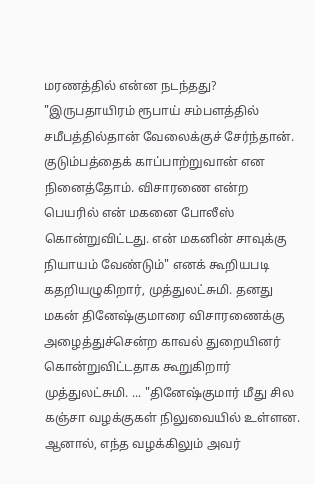மரணத்தில் என்ன நடந்தது? "இருபதாயிரம் ரூபாய் சம்பளத்தில் சமீபத்தில்தான் வேலைக்குச் சேர்ந்தான். குடும்பத்தைக் காப்பாற்றுவான் என நினைத்தோம். விசாரணை என்ற பெயரில் என் மகனை போலீஸ் கொன்றுவிட்டது. என் மகனின் சாவுக்கு நியாயம் வேண்டும்" எனக் கூறியபடி கதறியழுகிறார், முத்துலட்சுமி. தனது மகன் தினேஷ்குமாரை விசாரணைக்கு அழைத்துச்சென்ற காவல் துறையினர் கொன்றுவிட்டதாக கூறுகிறார் முத்துலட்சுமி. ... "தினேஷ்குமார் மீது சில கஞ்சா வழக்குகள் நிலுவையில் உள்ளன. ஆனால், எந்த வழக்கிலும் அவர்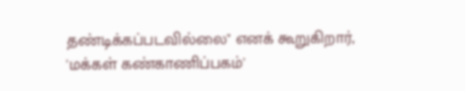தண்டிக்கப்படவில்லை" எனக் கூறுகிறார், 'மக்கள் கண்காணிப்பகம்'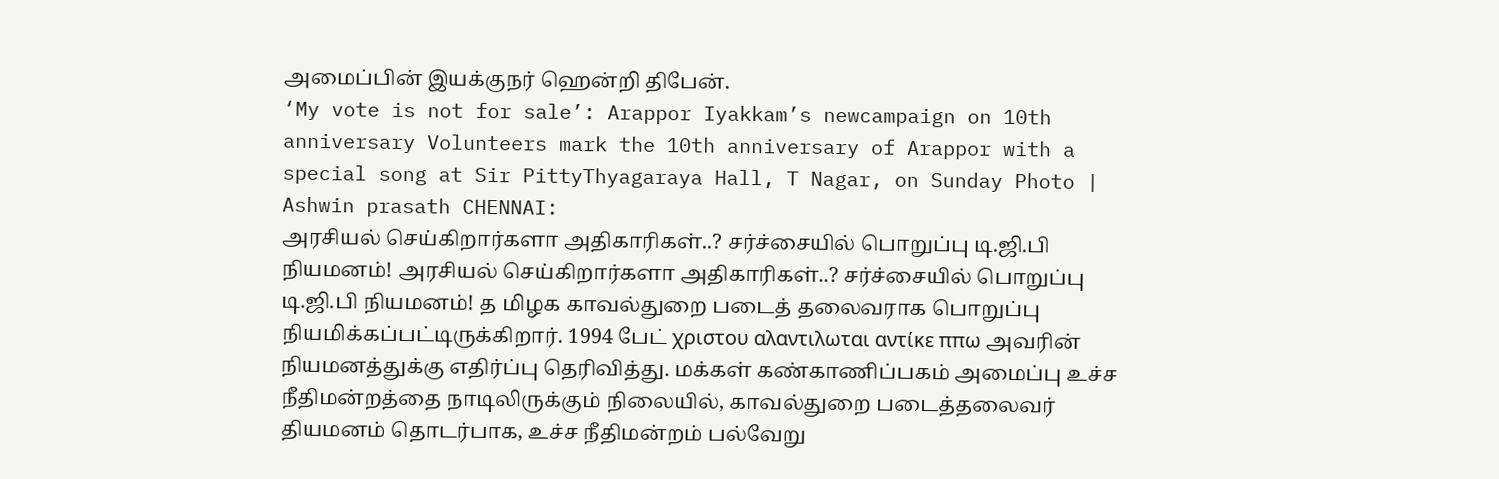அமைப்பின் இயக்குநர் ஹென்றி திபேன்.
‘My vote is not for sale’: Arappor Iyakkam’s newcampaign on 10th anniversary Volunteers mark the 10th anniversary of Arappor with a special song at Sir PittyThyagaraya Hall, T Nagar, on Sunday Photo | Ashwin prasath CHENNAI:
அரசியல் செய்கிறார்களா அதிகாரிகள்..? சர்ச்சையில் பொறுப்பு டி.ஜி.பி நியமனம்! அரசியல் செய்கிறார்களா அதிகாரிகள்..? சர்ச்சையில் பொறுப்பு டி.ஜி.பி நியமனம்! த மிழக காவல்துறை படைத் தலைவராக பொறுப்பு நியமிக்கப்பட்டிருக்கிறார். 1994 பேட் χριστου αλαντιλωται αντίκε ππω அவரின் நியமனத்துக்கு எதிர்ப்பு தெரிவித்து. மக்கள் கண்காணிப்பகம் அமைப்பு உச்ச நீதிமன்றத்தை நாடிலிருக்கும் நிலையில், காவல்துறை படைத்தலைவர் தியமனம் தொடர்பாக, உச்ச நீதிமன்றம் பல்வேறு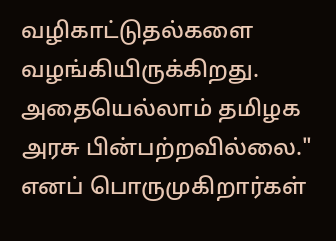வழிகாட்டுதல்களை வழங்கியிருக்கிறது. அதையெல்லாம் தமிழக அரசு பின்பற்றவில்லை." எனப் பொருமுகிறார்கள்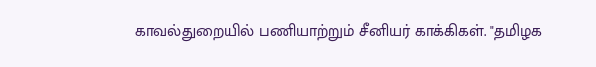காவல்துறையில் பணியாற்றும் சீனியர் காக்கிகள். "தமிழக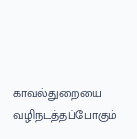காவல்துறையை வழிநடத்தப்போகும்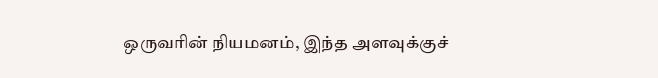ஒருவரின் நியமனம், இந்த அளவுக்குச்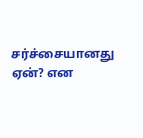சர்ச்சையானது ஏன்? என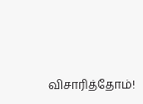விசாரித்தோம்!